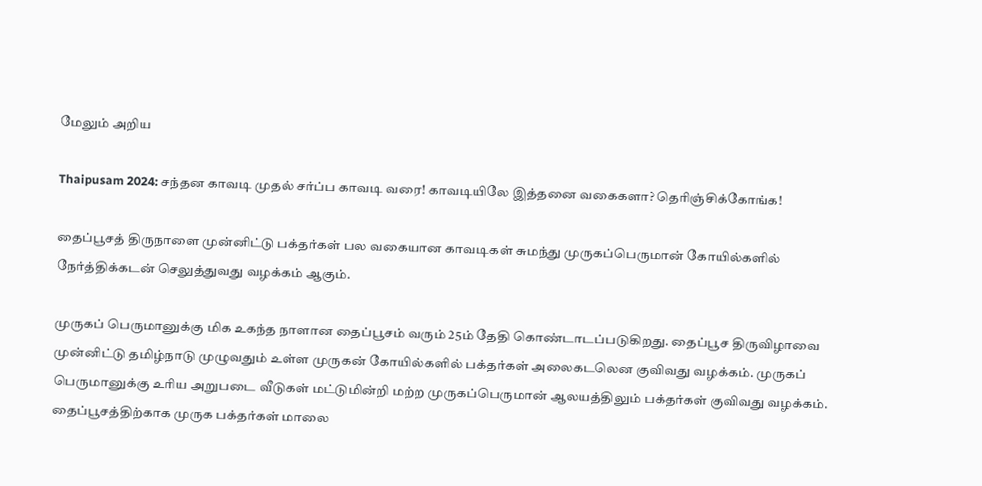மேலும் அறிய

Thaipusam 2024: சந்தன காவடி முதல் சர்ப்ப காவடி வரை! காவடியிலே இத்தனை வகைகளா? தெரிஞ்சிக்கோங்க!

தைப்பூசத் திருநாளை முன்னிட்டு பக்தர்கள் பல வகையான காவடிகள் சுமந்து முருகப்பெருமான் கோயில்களில் நேர்த்திக்கடன் செலுத்துவது வழக்கம் ஆகும்.

முருகப் பெருமானுக்கு மிக உகந்த நாளான தைப்பூசம் வரும் 25ம் தேதி கொண்டாடப்படுகிறது. தைப்பூச திருவிழாவை முன்னிட்டு தமிழ்நாடு முழுவதும் உள்ள முருகன் கோயில்களில் பக்தர்கள் அலைகடலென குவிவது வழக்கம். முருகப் பெருமானுக்கு உரிய அறுபடை வீடுகள் மட்டுமின்றி மற்ற முருகப்பெருமான் ஆலயத்திலும் பக்தர்கள் குவிவது வழக்கம். தைப்பூசத்திற்காக முருக பக்தர்கள் மாலை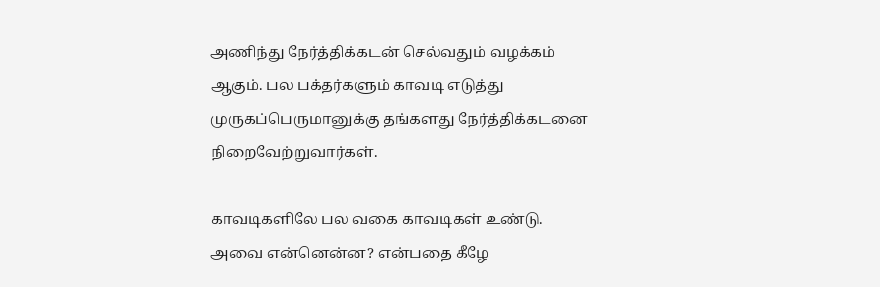அணிந்து நேர்த்திக்கடன் செல்வதும் வழக்கம் ஆகும். பல பக்தர்களும் காவடி எடுத்து முருகப்பெருமானுக்கு தங்களது நேர்த்திக்கடனை நிறைவேற்றுவார்கள்.

காவடிகளிலே பல வகை காவடிகள் உண்டு. அவை என்னென்ன? என்பதை கீழே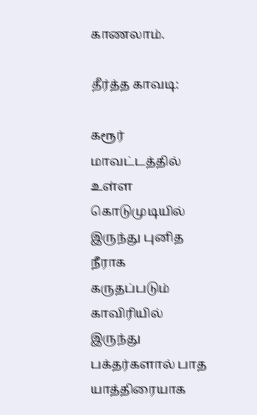காணலாம்.

தீர்த்த காவடி:

கரூர் மாவட்டத்தில் உள்ள கொடுமுடியில் இருந்து புனித நீராக கருதப்படும் காவிரியில் இருந்து பக்தர்களால் பாத யாத்திரையாக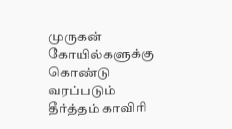முருகன் கோயில்களுக்கு கொண்டு வரப்படும் தீர்த்தம் காவிரி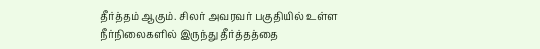தீர்த்தம் ஆகும். சிலர் அவரவர் பகுதியில் உள்ள நீர்நிலைகளில் இருந்து தீர்த்தத்தை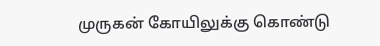முருகன் கோயிலுக்கு கொண்டு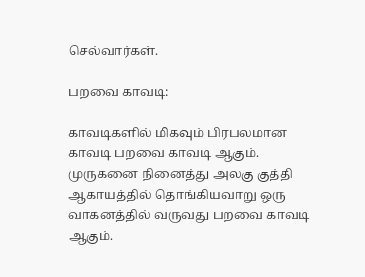செல்வார்கள்.

பறவை காவடி:

காவடிகளில் மிகவும் பிரபலமான காவடி பறவை காவடி ஆகும். முருகனை நினைத்து அலகு குத்தி ஆகாயத்தில் தொங்கியவாறு ஒரு வாகனத்தில் வருவது பறவை காவடி ஆகும்.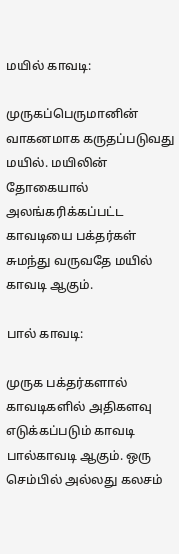மயில் காவடி:

முருகப்பெருமானின் வாகனமாக கருதப்படுவது மயில். மயிலின் தோகையால் அலங்கரிக்கப்பட்ட காவடியை பக்தர்கள் சுமந்து வருவதே மயில் காவடி ஆகும்.

பால் காவடி:

முருக பக்தர்களால் காவடிகளில் அதிகளவு எடுக்கப்படும் காவடி பால்காவடி ஆகும். ஒரு செம்பில் அல்லது கலசம்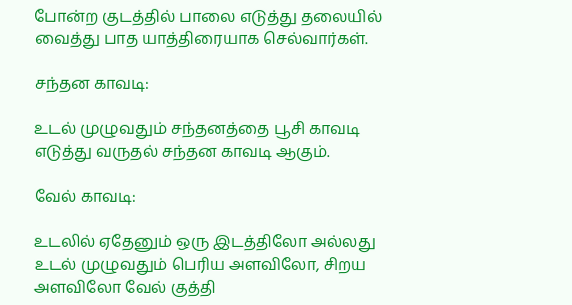போன்ற குடத்தில் பாலை எடுத்து தலையில் வைத்து பாத யாத்திரையாக செல்வார்கள்.

சந்தன காவடி:

உடல் முழுவதும் சந்தனத்தை பூசி காவடி எடுத்து வருதல் சந்தன காவடி ஆகும்.

வேல் காவடி:

உடலில் ஏதேனும் ஒரு இடத்திலோ அல்லது உடல் முழுவதும் பெரிய அளவிலோ, சிறய அளவிலோ வேல் குத்தி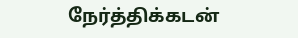நேர்த்திக்கடன்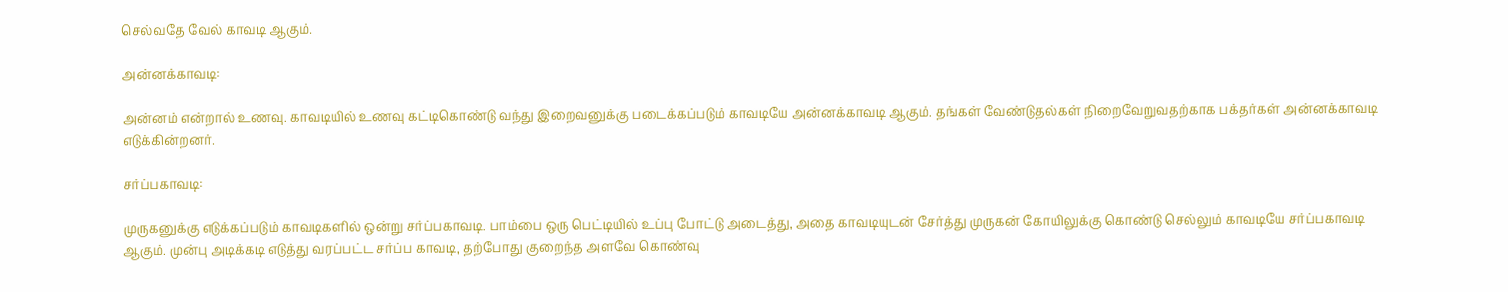செல்வதே வேல் காவடி ஆகும்.

அன்னக்காவடி:

அன்னம் என்றால் உணவு. காவடியில் உணவு கட்டிகொண்டு வந்து இறைவனுக்கு படைக்கப்படும் காவடியே அன்னக்காவடி ஆகும். தங்கள் வேண்டுதல்கள் நிறைவேறுவதற்காக பக்தர்கள் அன்னக்காவடி எடுக்கின்றனர்.

சர்ப்பகாவடி:

முருகனுக்கு எடுக்கப்படும் காவடிகளில் ஒன்று சர்ப்பகாவடி. பாம்பை ஒரு பெட்டியில் உப்பு போட்டு அடைத்து, அதை காவடியுடன் சேர்த்து முருகன் கோயிலுக்கு கொண்டு செல்லும் காவடியே சர்ப்பகாவடி ஆகும். முன்பு அடிக்கடி எடுத்து வரப்பட்ட சர்ப்ப காவடி, தற்போது குறைந்த அளவே கொண்வு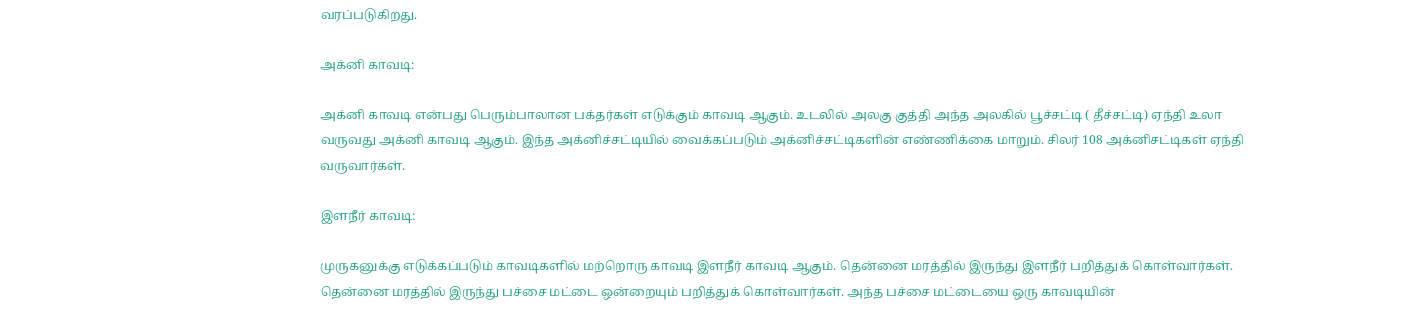வரப்படுகிறது.

அக்னி காவடி:

அக்னி காவடி என்பது பெரும்பாலான பக்தர்கள் எடுக்கும் காவடி ஆகும். உடலில் அலகு குத்தி அந்த அலகில் பூச்சட்டி ( தீச்சட்டி) ஏந்தி உலா வருவது அக்னி காவடி ஆகும். இந்த அக்னிச்சட்டியில் வைக்கப்படும் அக்னிச்சட்டிகளின் எண்ணிக்கை மாறும். சிலர் 108 அக்னிசட்டிகள் ஏந்தி வருவார்கள்.

இளநீர் காவடி:

முருகனுக்கு எடுக்கப்படும் காவடிகளில் மற்றொரு காவடி இளநீர் காவடி ஆகும். தென்னை மரத்தில் இருந்து இளநீர் பறித்துக் கொள்வார்கள். தென்னை மரத்தில் இருந்து பச்சை மட்டை ஒன்றையும் பறித்துக் கொள்வார்கள். அந்த பச்சை மட்டையை ஒரு காவடியின்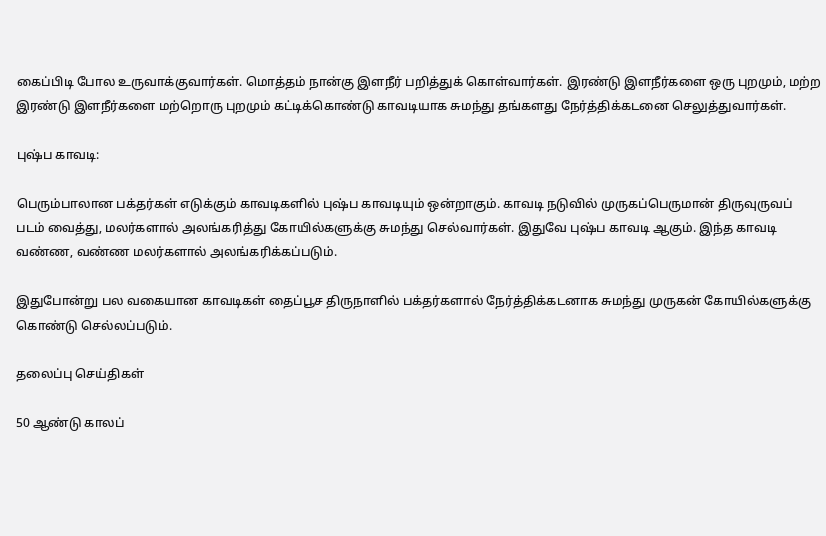கைப்பிடி போல உருவாக்குவார்கள். மொத்தம் நான்கு இளநீர் பறித்துக் கொள்வார்கள். இரண்டு இளநீர்களை ஒரு புறமும், மற்ற இரண்டு இளநீர்களை மற்றொரு புறமும் கட்டிக்கொண்டு காவடியாக சுமந்து தங்களது நேர்த்திக்கடனை செலுத்துவார்கள்.

புஷ்ப காவடி:

பெரும்பாலான பக்தர்கள் எடுக்கும் காவடிகளில் புஷ்ப காவடியும் ஒன்றாகும். காவடி நடுவில் முருகப்பெருமான் திருவுருவப் படம் வைத்து, மலர்களால் அலங்கரித்து கோயில்களுக்கு சுமந்து செல்வார்கள். இதுவே புஷ்ப காவடி ஆகும். இந்த காவடி வண்ண, வண்ண மலர்களால் அலங்கரிக்கப்படும்.

இதுபோன்று பல வகையான காவடிகள் தைப்பூச திருநாளில் பக்தர்களால் நேர்த்திக்கடனாக சுமந்து முருகன் கோயில்களுக்கு கொண்டு செல்லப்படும்.

தலைப்பு செய்திகள்

50 ஆண்டு காலப்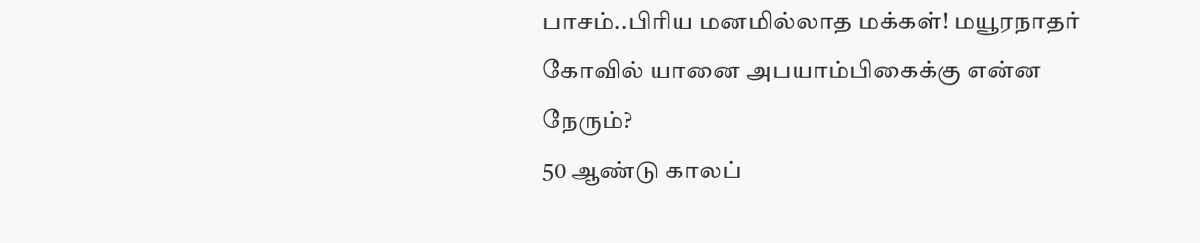பாசம்..பிரிய மனமில்லாத மக்கள்! மயூரநாதர் கோவில் யானை அபயாம்பிகைக்கு என்ன நேரும்?
50 ஆண்டு காலப்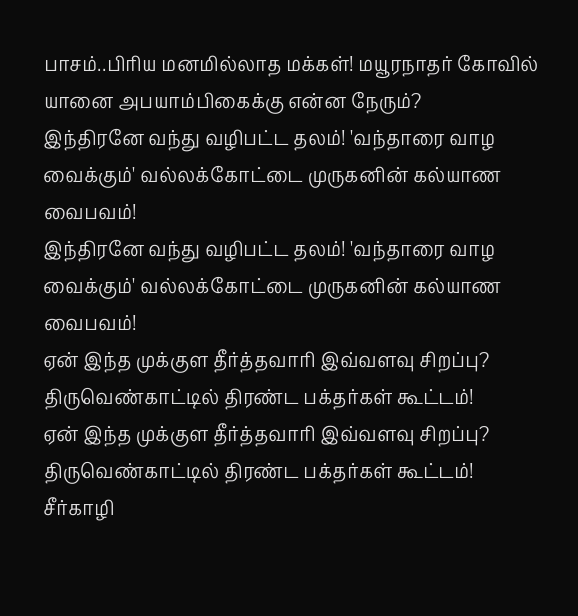பாசம்..பிரிய மனமில்லாத மக்கள்! மயூரநாதர் கோவில் யானை அபயாம்பிகைக்கு என்ன நேரும்?
இந்திரனே வந்து வழிபட்ட தலம்! 'வந்தாரை வாழ வைக்கும்' வல்லக்கோட்டை முருகனின் கல்யாண வைபவம்!
இந்திரனே வந்து வழிபட்ட தலம்! 'வந்தாரை வாழ வைக்கும்' வல்லக்கோட்டை முருகனின் கல்யாண வைபவம்!
ஏன் இந்த முக்குள தீர்த்தவாரி இவ்வளவு சிறப்பு? திருவெண்காட்டில் திரண்ட பக்தர்கள் கூட்டம்!
ஏன் இந்த முக்குள தீர்த்தவாரி இவ்வளவு சிறப்பு? திருவெண்காட்டில் திரண்ட பக்தர்கள் கூட்டம்!
சீர்காழி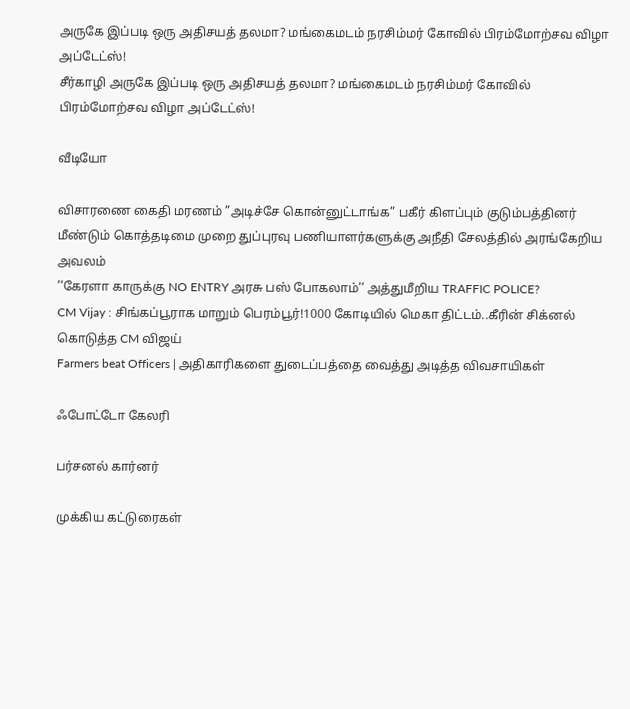அருகே இப்படி ஒரு அதிசயத் தலமா? மங்கைமடம் நரசிம்மர் கோவில் பிரம்மோற்சவ விழா அப்டேட்ஸ்!
சீர்காழி அருகே இப்படி ஒரு அதிசயத் தலமா? மங்கைமடம் நரசிம்மர் கோவில் பிரம்மோற்சவ விழா அப்டேட்ஸ்!

வீடியோ

விசாரணை கைதி மரணம் ”அடிச்சே கொன்னுட்டாங்க” பகீர் கிளப்பும் குடும்பத்தினர்
மீண்டும் கொத்தடிமை முறை துப்புரவு பணியாளர்களுக்கு அநீதி சேலத்தில் அரங்கேறிய அவலம்
’’கேரளா காருக்கு NO ENTRY அரசு பஸ் போகலாம்’’ அத்துமீறிய TRAFFIC POLICE?
CM Vijay : சிங்கப்பூராக மாறும் பெரம்பூர்!1000 கோடியில் மெகா திட்டம்..கீரின் சிக்னல் கொடுத்த CM விஜய்
Farmers beat Officers | அதிகாரிகளை துடைப்பத்தை வைத்து அடித்த விவசாயிகள்

ஃபோட்டோ கேலரி

பர்சனல் கார்னர்

முக்கிய கட்டுரைகள்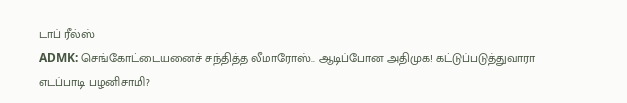டாப் ரீல்ஸ்
ADMK: செங்கோட்டையனைச் சந்தித்த லீமாரோஸ்.. ஆடிப்போன அதிமுக! கட்டுப்படுத்துவாரா எடப்பாடி பழனிசாமி?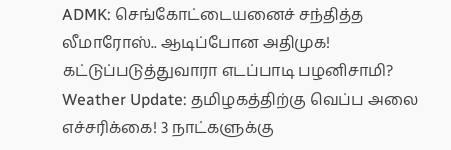ADMK: செங்கோட்டையனைச் சந்தித்த லீமாரோஸ்.. ஆடிப்போன அதிமுக! கட்டுப்படுத்துவாரா எடப்பாடி பழனிசாமி?
Weather Update: தமிழகத்திற்கு வெப்ப அலை எச்சரிக்கை! 3 நாட்களுக்கு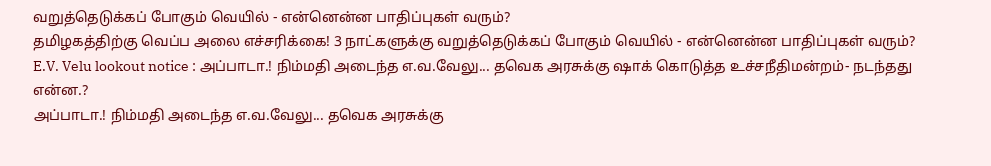வறுத்தெடுக்கப் போகும் வெயில் - என்னென்ன பாதிப்புகள் வரும்?
தமிழகத்திற்கு வெப்ப அலை எச்சரிக்கை! 3 நாட்களுக்கு வறுத்தெடுக்கப் போகும் வெயில் - என்னென்ன பாதிப்புகள் வரும்?
E.V. Velu lookout notice : அப்பாடா.! நிம்மதி அடைந்த எ.வ.வேலு... தவெக அரசுக்கு ஷாக் கொடுத்த உச்சநீதிமன்றம்- நடந்தது என்ன.?
அப்பாடா.! நிம்மதி அடைந்த எ.வ.வேலு... தவெக அரசுக்கு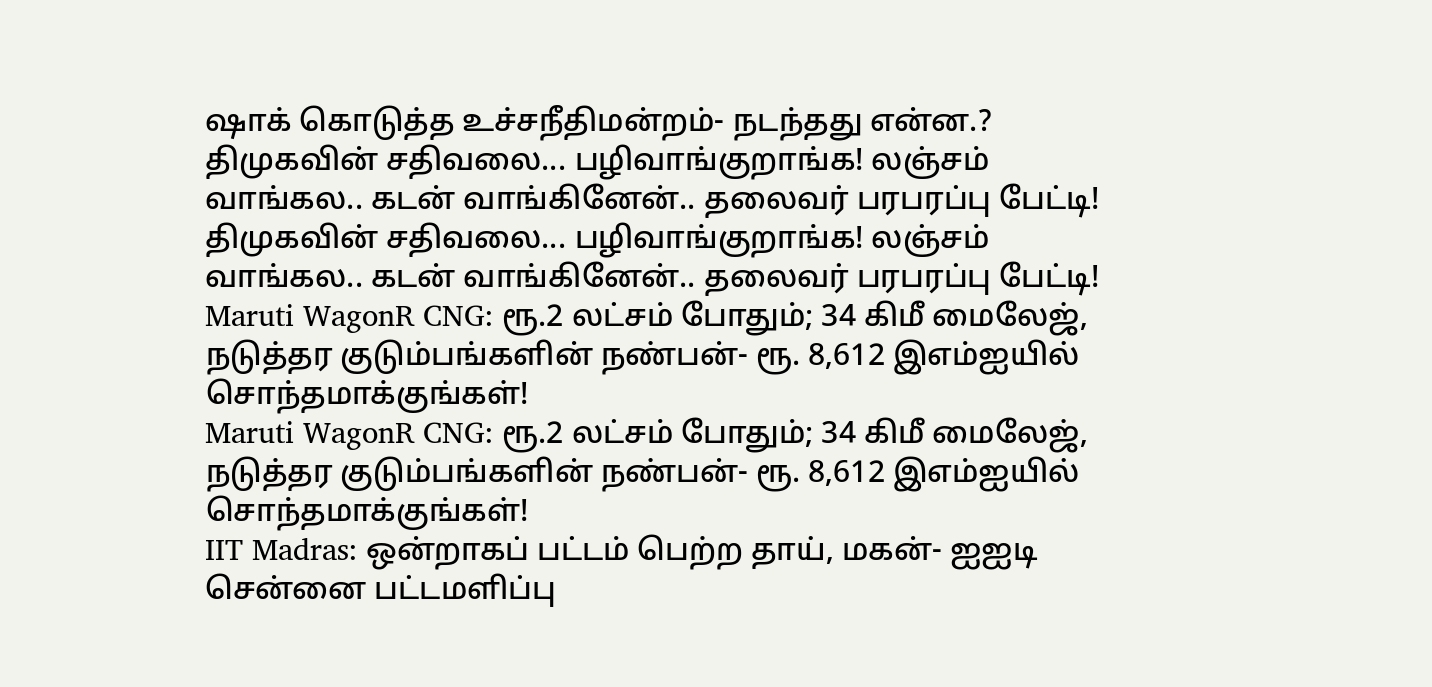ஷாக் கொடுத்த உச்சநீதிமன்றம்- நடந்தது என்ன.?
திமுகவின் சதிவலை... பழிவாங்குறாங்க! லஞ்சம் வாங்கல.. கடன் வாங்கினேன்.. தலைவர் பரபரப்பு பேட்டி!
திமுகவின் சதிவலை... பழிவாங்குறாங்க! லஞ்சம் வாங்கல.. கடன் வாங்கினேன்.. தலைவர் பரபரப்பு பேட்டி!
Maruti WagonR CNG: ரூ.2 லட்சம் போதும்; 34 கிமீ மைலேஜ், நடுத்தர குடும்பங்களின் நண்பன்- ரூ. 8,612 இஎம்ஐயில் சொந்தமாக்குங்கள்!
Maruti WagonR CNG: ரூ.2 லட்சம் போதும்; 34 கிமீ மைலேஜ், நடுத்தர குடும்பங்களின் நண்பன்- ரூ. 8,612 இஎம்ஐயில் சொந்தமாக்குங்கள்!
IIT Madras: ஒன்றாகப் பட்டம் பெற்ற தாய், மகன்- ஐஐடி சென்னை பட்டமளிப்பு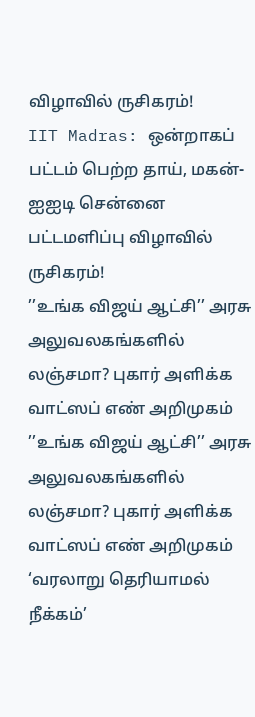விழாவில் ருசிகரம்!
IIT Madras: ஒன்றாகப் பட்டம் பெற்ற தாய், மகன்- ஐஐடி சென்னை பட்டமளிப்பு விழாவில் ருசிகரம்!
’’உங்க விஜய் ஆட்சி’’ அரசு அலுவலகங்களில் லஞ்சமா? புகார் அளிக்க வாட்ஸப் எண் அறிமுகம்
’’உங்க விஜய் ஆட்சி’’ அரசு அலுவலகங்களில் லஞ்சமா? புகார் அளிக்க வாட்ஸப் எண் அறிமுகம்
‘வரலாறு தெரியாமல் நீக்கம்’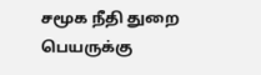சமூக நீதி துறை பெயருக்கு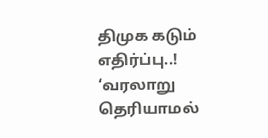திமுக கடும் எதிர்ப்பு..!
‘வரலாறு தெரியாமல்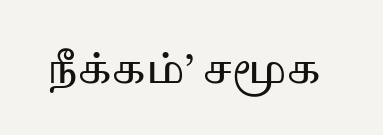நீக்கம்’ சமூக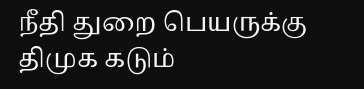நீதி துறை பெயருக்கு திமுக கடும்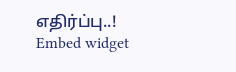எதிர்ப்பு..!
Embed widget